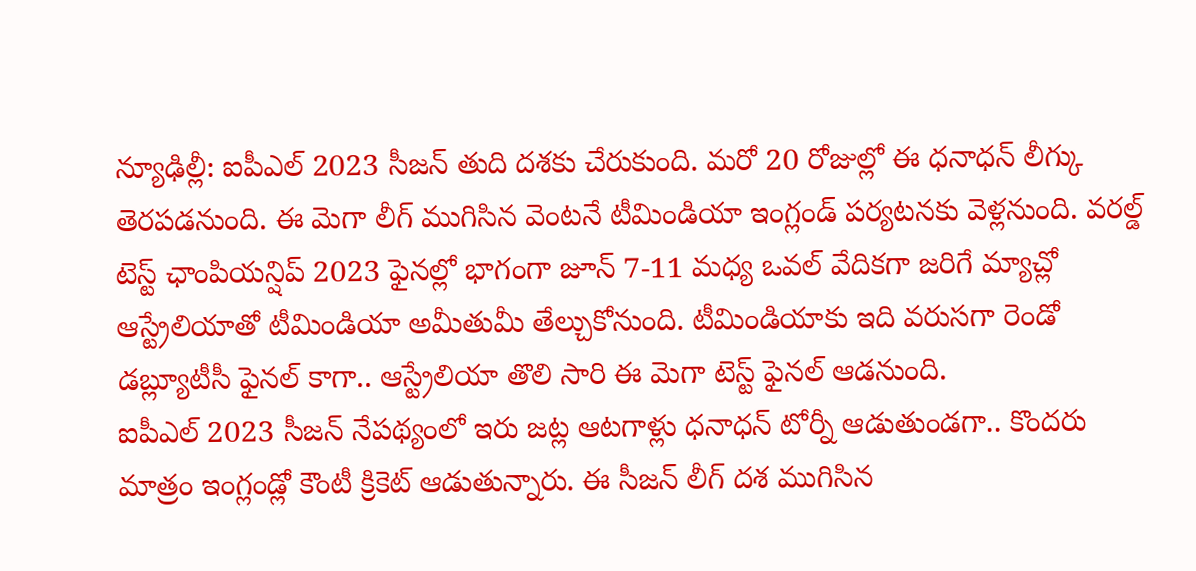న్యూఢిల్లీ: ఐపీఎల్ 2023 సీజన్ తుది దశకు చేరుకుంది. మరో 20 రోజుల్లో ఈ ధనాధన్ లీగ్కు తెరపడనుంది. ఈ మెగా లీగ్ ముగిసిన వెంటనే టీమిండియా ఇంగ్లండ్ పర్యటనకు వెళ్లనుంది. వరల్డ్ టెస్ట్ ఛాంపియన్షిప్ 2023 ఫైనల్లో భాగంగా జూన్ 7-11 మధ్య ఒవల్ వేదికగా జరిగే మ్యాచ్లో ఆస్ట్రేలియాతో టీమిండియా అమీతుమీ తేల్చుకోనుంది. టీమిండియాకు ఇది వరుసగా రెండో డబ్ల్యూటీసీ ఫైనల్ కాగా.. ఆస్ట్రేలియా తొలి సారి ఈ మెగా టెస్ట్ ఫైనల్ ఆడనుంది.
ఐపీఎల్ 2023 సీజన్ నేపథ్యంలో ఇరు జట్ల ఆటగాళ్లు ధనాధన్ టోర్నీ ఆడుతుండగా.. కొందరు మాత్రం ఇంగ్లండ్లో కౌంటీ క్రికెట్ ఆడుతున్నారు. ఈ సీజన్ లీగ్ దశ ముగిసిన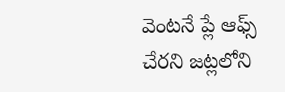వెంటనే ప్లే ఆఫ్స్ చేరని జట్లలోని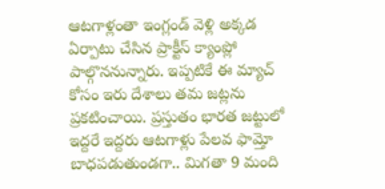ఆటగాళ్లంతా ఇంగ్లండ్ వెళ్లి అక్కడ ఏర్పాటు చేసిన ప్రాక్టీస్ క్యాంప్లో పాల్గొననున్నారు. ఇప్పటికే ఈ మ్యాచ్ కోసం ఇరు దేశాలు తమ జట్లను ప్రకటించాయి. ప్రస్తుతం భారత జట్టులో ఇద్దరే ఇద్దరు ఆటగాళ్లు పేలవ ఫామ్తో బాధపడుతుండగా.. మిగతా 9 మంది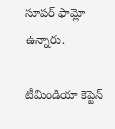సూపర్ ఫామ్లో ఉన్నారు.

టీమిండియా కెప్టెన్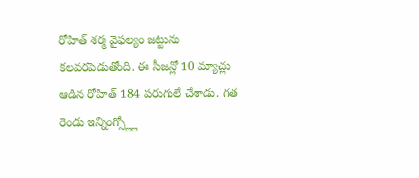రోహిత్ శర్మ వైఫల్యం జట్టును కలవరపెడుతోంది. ఈ సీజన్లో 10 మ్యాచ్లు ఆడిన రోహిత్ 184 పరుగులే చేశాడు. గత రెండు ఇన్నింగ్స్ల్లో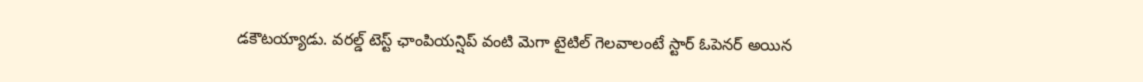డకౌటయ్యాడు. వరల్డ్ టెస్ట్ ఛాంపియన్షిప్ వంటి మెగా టైటిల్ గెలవాలంటే స్టార్ ఓపెనర్ అయిన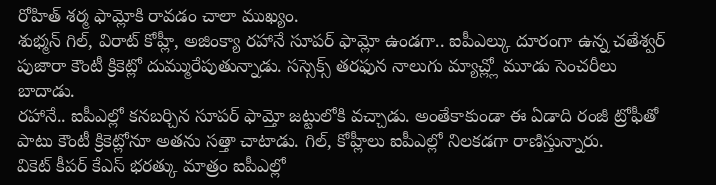రోహిత్ శర్మ ఫామ్లోకి రావడం చాలా ముఖ్యం.
శుభ్మన్ గిల్, విరాట్ కోహ్లీ, అజింక్యా రహానే సూపర్ ఫామ్లో ఉండగా.. ఐపీఎల్కు దూరంగా ఉన్న చతేశ్వర్ పుజారా కౌంటీ క్రికెట్లో దుమ్మురేపుతున్నాడు. సస్సెక్స్ తరఫున నాలుగు మ్యాచ్ల్లో మూడు సెంచరీలు బాదాడు.
రహానే.. ఐపీఎల్లో కనబర్చిన సూపర్ ఫామ్తో జట్టులోకి వచ్చాడు. అంతేకాకుండా ఈ ఏడాది రంజీ ట్రోఫీతో పాటు కౌంటీ క్రికెట్లోనూ అతను సత్తా చాటాడు. గిల్, కోహ్లీలు ఐపీఎల్లో నిలకడగా రాణిస్తున్నారు.
వికెట్ కీపర్ కేఎస్ భరత్కు మాత్రం ఐపీఎల్లో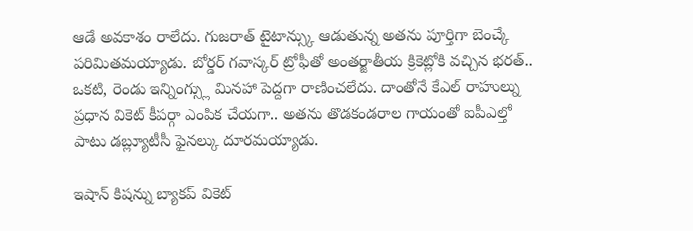ఆడే అవకాశం రాలేదు. గుజరాత్ టైటాన్స్కు ఆడుతున్న అతను పూర్తిగా బెంచ్కే పరిమితమయ్యాడు. బోర్డర్ గవాస్కర్ ట్రోఫీతో అంతర్జాతీయ క్రికెట్లోకి వచ్చిన భరత్.. ఒకటి, రెండు ఇన్నింగ్స్లు మినహా పెద్దగా రాణించలేదు. దాంతోనే కేఎల్ రాహుల్ను ప్రధాన వికెట్ కీపర్గా ఎంపిక చేయగా.. అతను తొడకండరాల గాయంతో ఐపీఎల్తో పాటు డబ్ల్యూటీసీ ఫైనల్కు దూరమయ్యాడు.

ఇషాన్ కిషన్ను బ్యాకప్ వికెట్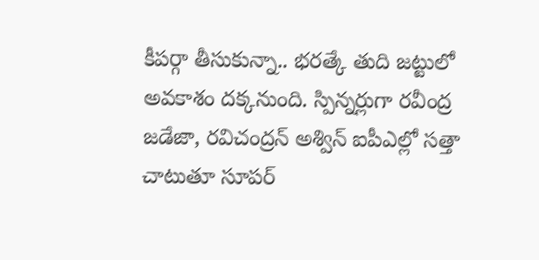కీపర్గా తీసుకున్నా.. భరత్కే తుది జట్టులో అవకాశం దక్కనుంది. స్పిన్నర్లుగా రవీంద్ర జడేజా, రవిచంద్రన్ అశ్విన్ ఐపీఎల్లో సత్తా చాటుతూ సూపర్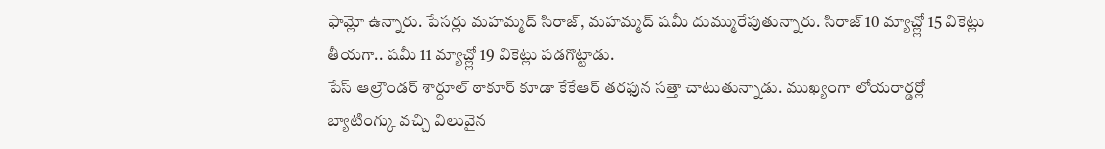ఫామ్లో ఉన్నారు. పేసర్లు మహమ్మద్ సిరాజ్, మహమ్మద్ షమీ దుమ్మురేపుతున్నారు. సిరాజ్ 10 మ్యాచ్ల్లో 15 వికెట్లు తీయగా.. షమీ 11 మ్యాచ్ల్లో 19 వికెట్లు పడగొట్టాడు.
పేస్ ఆల్రౌండర్ శార్దూల్ ఠాకూర్ కూడా కేకేఆర్ తరఫున సత్తా చాటుతున్నాడు. ముఖ్యంగా లోయరార్డర్లో బ్యాటింగ్కు వచ్చి విలువైన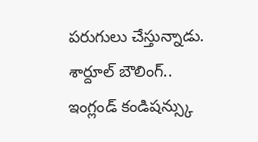పరుగులు చేస్తున్నాడు. శార్దూల్ బౌలింగ్.. ఇంగ్లండ్ కండిషన్స్కు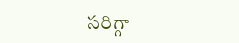సరిగ్గా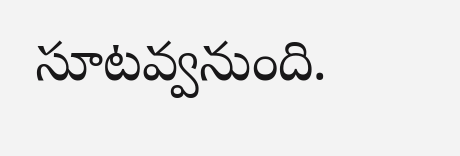సూటవ్వనుంది.